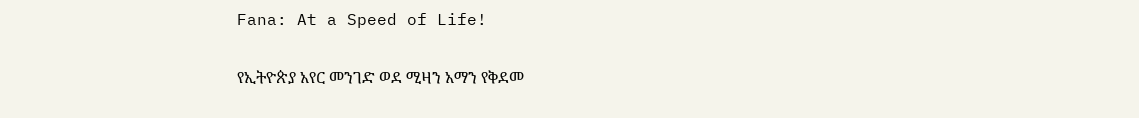Fana: At a Speed of Life!

የኢትዮጵያ አየር መንገድ ወደ ሚዛን አማን የቅደመ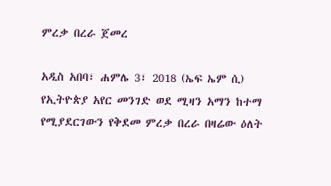ምረቃ በረራ ጀመረ

አዲስ አበባ፣ ሐምሌ 3፣ 2018 (ኤፍ ኤም ሲ) የኢትዮጵያ አየር መንገድ ወደ ሚዛን አማን ከተማ የሚያደርገውን የቅደመ ምረቃ በረራ በዛሬው ዕለት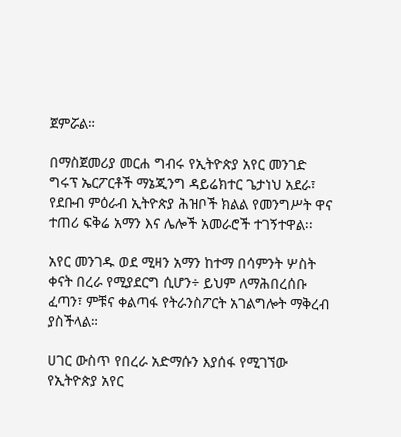ጀምሯል።

በማስጀመሪያ መርሐ ግብሩ የኢትዮጵያ አየር መንገድ ግሩፕ ኤርፖርቶች ማኔጂንግ ዳይሬክተር ጌታነህ አደራ፣ የደቡብ ምዕራብ ኢትዮጵያ ሕዝቦች ክልል የመንግሥት ዋና ተጠሪ ፍቅሬ አማን እና ሌሎች አመራሮች ተገኝተዋል፡፡

አየር መንገዱ ወደ ሚዛን አማን ከተማ በሳምንት ሦስት ቀናት በረራ የሚያደርግ ሲሆን÷ ይህም ለማሕበረሰቡ ፈጣን፣ ምቹና ቀልጣፋ የትራንስፖርት አገልግሎት ማቅረብ ያስችላል።

ሀገር ውስጥ የበረራ አድማሱን እያሰፋ የሚገኘው የኢትዮጵያ አየር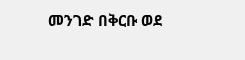መንገድ በቅርቡ ወደ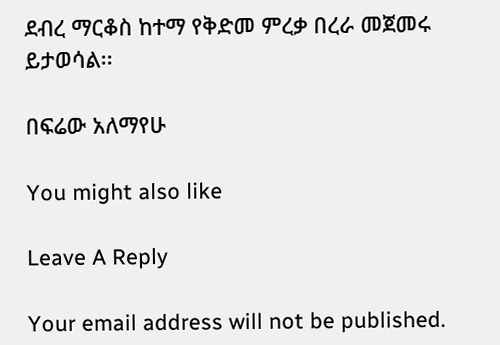ደብረ ማርቆስ ከተማ የቅድመ ምረቃ በረራ መጀመሩ ይታወሳል፡፡

በፍሬው አለማየሁ

You might also like

Leave A Reply

Your email address will not be published.